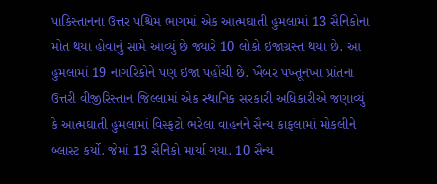પાકિસ્તાનના ઉત્તર પશ્ચિમ ભાગમાં એક આત્મઘાતી હુમલામાં 13 સૈનિકોના મોત થયા હોવાનું સામે આવ્યું છે જ્યારે 10 લોકો ઇજાગ્રસ્ત થયા છે. આ હુમલામાં 19 નાગરિકોને પણ ઇજા પહોંચી છે. ખૈબર પખ્તૂનખા પ્રાંતના ઉત્તરી વીજીરિસ્તાન જિલ્લામાં એક સ્થાનિક સરકારી અધિકારીએ જણાવ્યું કે આત્મઘાતી હુમલામાં વિસ્ફટો ભરેલા વાહનને સૈન્ય કાફલામાં મોકલીને બ્લાસ્ટ કર્યો. જેમાં 13 સૈનિકો માર્યા ગયા. 10 સૈન્ય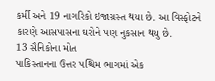કર્મી અને 19 નાગરિકો ઇજાગ્રસ્ત થયા છે. આ વિસ્ફોટને કારણે આસપાસના ઘરોને પણ નુકસાન થયુ છે.
13 સૈનિકોના મોત
પાકિસ્તાનના ઉત્તર પશ્ચિમ ભાગમાં એક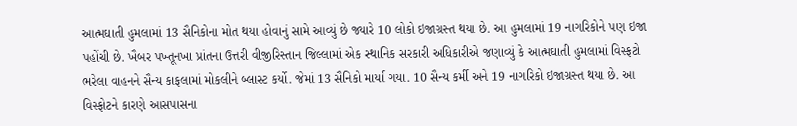આત્મઘાતી હુમલામાં 13 સૈનિકોના મોત થયા હોવાનું સામે આવ્યું છે જ્યારે 10 લોકો ઇજાગ્રસ્ત થયા છે. આ હુમલામાં 19 નાગરિકોને પણ ઇજા પહોંચી છે. ખૈબર પખ્તૂનખા પ્રાંતના ઉત્તરી વીજીરિસ્તાન જિલ્લામાં એક સ્થાનિક સરકારી અધિકારીએ જણાવ્યું કે આત્મઘાતી હુમલામાં વિસ્ફટો ભરેલા વાહનને સૈન્ય કાફલામાં મોકલીને બ્લાસ્ટ કર્યો. જેમાં 13 સૈનિકો માર્યા ગયા. 10 સૈન્ય કર્મી અને 19 નાગરિકો ઇજાગ્રસ્ત થયા છે. આ વિસ્ફોટને કારણે આસપાસના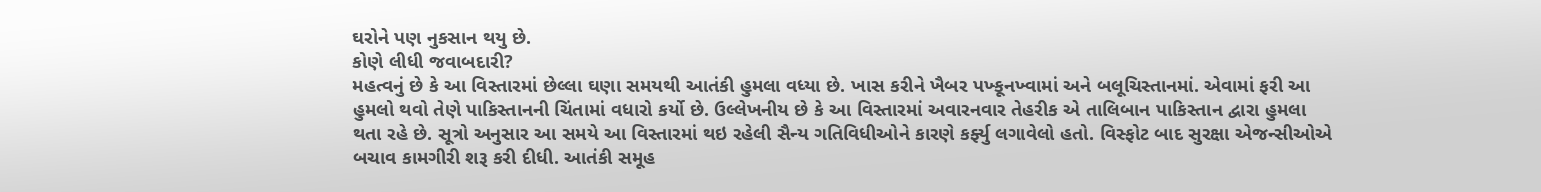ઘરોને પણ નુકસાન થયુ છે.
કોણે લીધી જવાબદારી?
મહત્વનું છે કે આ વિસ્તારમાં છેલ્લા ઘણા સમયથી આતંકી હુમલા વધ્યા છે. ખાસ કરીને ખૈબર પખ્કૂનખ્વામાં અને બલૂચિસ્તાનમાં. એવામાં ફરી આ હુમલો થવો તેણે પાકિસ્તાનની ચિંતામાં વધારો કર્યો છે. ઉલ્લેખનીય છે કે આ વિસ્તારમાં અવારનવાર તેહરીક એ તાલિબાન પાકિસ્તાન દ્વારા હુમલા થતા રહે છે. સૂત્રો અનુસાર આ સમયે આ વિસ્તારમાં થઇ રહેલી સૈન્ય ગતિવિધીઓને કારણે કર્ફ્યુ લગાવેલો હતો. વિસ્ફોટ બાદ સુરક્ષા એજન્સીઓએ બચાવ કામગીરી શરૂ કરી દીધી. આતંકી સમૂહ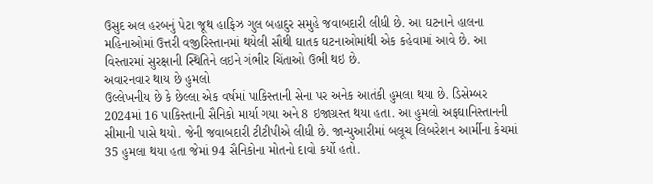ઉસુદ અલ હરબનું પેટા જૂથ હાફિઝ ગુલ બહાદુર સમુહે જવાબદારી લીધી છે. આ ઘટનાને હાલના મહિનાઓમાં ઉત્તરી વજીરિસ્તાનમાં થયેલી સૌથી ઘાતક ઘટનાઓમાંથી એક કહેવામાં આવે છે. આ વિસ્તારમાં સુરક્ષાની સ્થિતિને લઇને ગંભીર ચિંતાઓ ઉભી થઇ છે.
અવારનવાર થાય છે હુમલો
ઉલ્લેખનીય છે કે છેલ્લા એક વર્ષમાં પાકિસ્તાની સેના પર અનેક આતંકી હુમલા થયા છે. ડિસેમ્બર 2024માં 16 પાકિસ્તાની સૈનિકો માર્યા ગયા અને 8 ઇજાગ્રસ્ત થયા હતા. આ હુમલો અફઘાનિસ્તાનની સીમાની પાસે થયો. જેની જવાબદારી ટીટીપીએ લીધી છે. જાન્યુઆરીમાં બલૂચ લિબરેશન આર્મીના કેચમાં 35 હુમલા થયા હતા જેમાં 94 સૈનિકોના મોતનો દાવો કર્યો હતો.